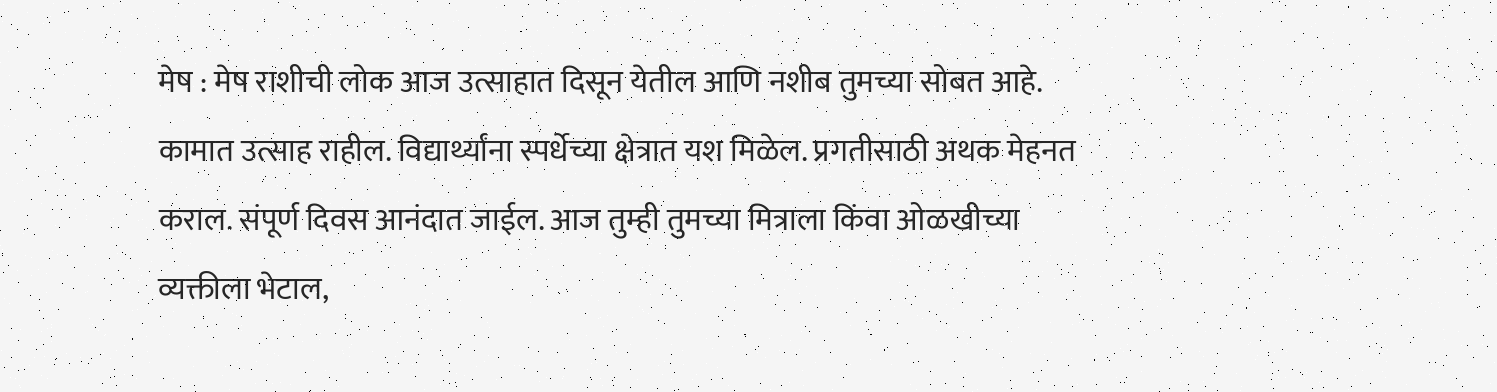मेष : मेष राशीची लोक आज उत्साहात दिसून येतील आणि नशीब तुमच्या सोबत आहे. कामात उत्साह राहील. विद्यार्थ्यांना स्पर्धेच्या क्षेत्रात यश मिळेल. प्रगतीसाठी अथक मेहनत कराल. संपूर्ण दिवस आनंदात जाईल. आज तुम्ही तुमच्या मित्राला किंवा ओळखीच्या व्यक्तीला भेटाल,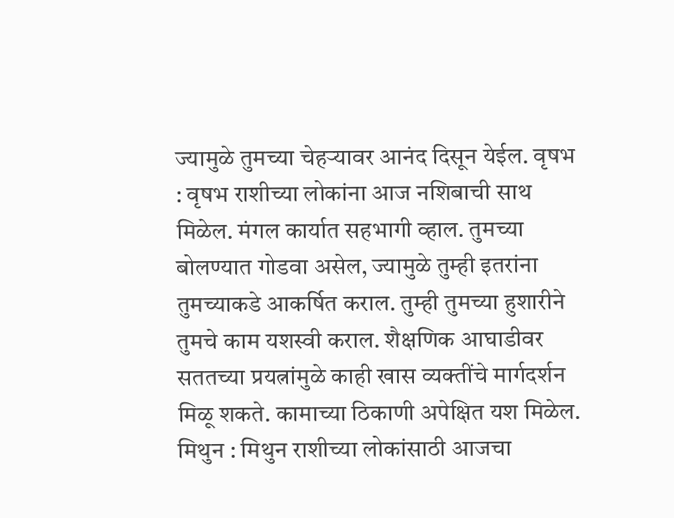ज्यामुळे तुमच्या चेहऱ्यावर आनंद दिसून येईल. वृषभ : वृषभ राशीच्या लोकांना आज नशिबाची साथ मिळेल. मंगल कार्यात सहभागी व्हाल. तुमच्या बोलण्यात गोडवा असेल, ज्यामुळे तुम्ही इतरांना तुमच्याकडे आकर्षित कराल. तुम्ही तुमच्या हुशारीने तुमचे काम यशस्वी कराल. शैक्षणिक आघाडीवर सततच्या प्रयत्नांमुळे काही खास व्यक्तींचे मार्गदर्शन मिळू शकते. कामाच्या ठिकाणी अपेक्षित यश मिळेल. मिथुन : मिथुन राशीच्या लोकांसाठी आजचा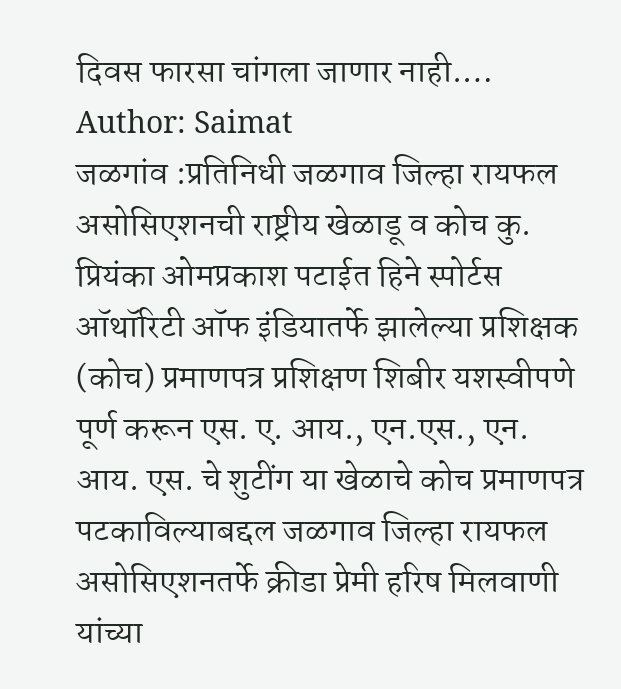दिवस फारसा चांगला जाणार नाही.…
Author: Saimat
जळगांव :प्रतिनिधी जळगाव जिल्हा रायफल असोसिएशनची राष्ट्रीय खेळाडू व कोच कु. प्रियंका ओमप्रकाश पटाईत हिने स्पोर्टस ऑथॉरिटी ऑफ इंडियातर्फे झालेल्या प्रशिक्षक (कोच) प्रमाणपत्र प्रशिक्षण शिबीर यशस्वीपणे पूर्ण करून एस. ए. आय., एन.एस., एन. आय. एस. चे शुटींग या खेळाचे कोच प्रमाणपत्र पटकाविल्याबद्दल जळगाव जिल्हा रायफल असोसिएशनतर्फे क्रीडा प्रेमी हरिष मिलवाणी यांच्या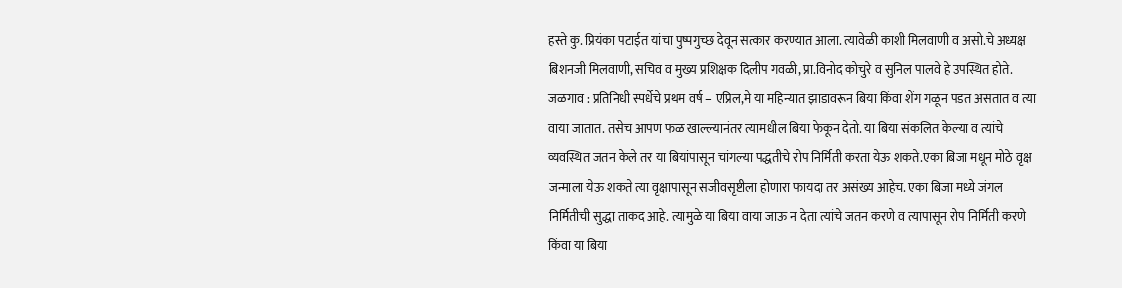हस्ते कु. प्रियंका पटाईत यांचा पुष्पगुच्छ देवून सत्कार करण्यात आला. त्यावेळी काशी मिलवाणी व असो.चे अध्यक्ष बिशनजी मिलवाणी, सचिव व मुख्य प्रशिक्षक दिलीप गवळी, प्रा.विनोद कोचुरे व सुनिल पालवे हे उपस्थित होते.
जळगाव : प्रतिनिधी स्पर्धेचे प्रथम वर्ष – एप्रिल,मे या महिन्यात झाडावरून बिया किंवा शेंग गळून पडत असतात व त्या वाया जातात. तसेच आपण फळ खाल्ल्यानंतर त्यामधील बिया फेकून देतो. या बिया संकलित केल्या व त्यांचे व्यवस्थित जतन केले तर या बियांपासून चांगल्या पद्धतीचे रोप निर्मिती करता येऊ शकते.एका बिजा मधून मोठे वृक्ष जन्माला येऊ शकते त्या वृक्षापासून सजीवसृष्टीला होणारा फायदा तर असंख्य आहेच. एका बिजा मध्ये जंगल निर्मितीची सुद्धा ताकद आहे. त्यामुळे या बिया वाया जाऊ न देता त्यांचे जतन करणे व त्यापासून रोप निर्मिती करणे किंवा या बिया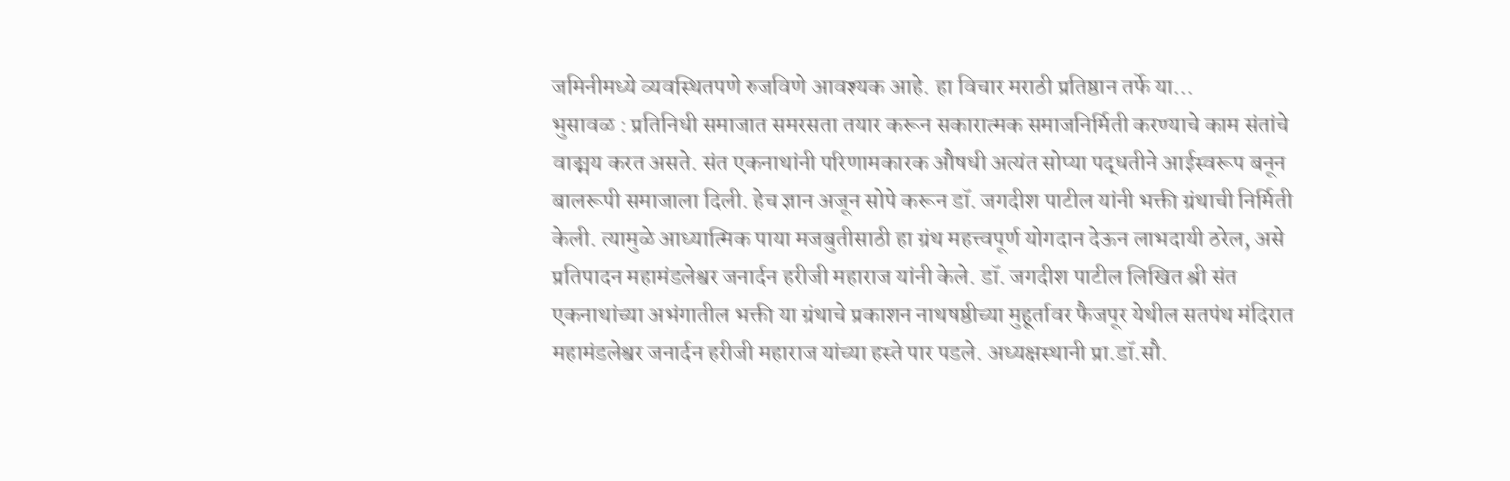जमिनीमध्ये व्यवस्थितपणे रुजविणे आवश्यक आहे. हा विचार मराठी प्रतिष्ठान तर्फे या…
भुसावळ : प्रतिनिधी समाजात समरसता तयार करून सकारात्मक समाजनिर्मिती करण्याचे काम संतांचे वाङ्मय करत असते. संत एकनाथांनी परिणामकारक औषधी अत्यंत सोप्या पद्धतीने आईस्वरूप बनून बालरूपी समाजाला दिली. हेच ज्ञान अजून सोपे करून डॉ. जगदीश पाटील यांनी भक्ती ग्रंथाची निर्मिती केली. त्यामुळे आध्यात्मिक पाया मजबुतीसाठी हा ग्रंथ महत्त्वपूर्ण योगदान देऊन लाभदायी ठरेल, असे प्रतिपादन महामंडलेश्वर जनार्दन हरीजी महाराज यांनी केले. डॉ. जगदीश पाटील लिखित श्री संत एकनाथांच्या अभंगातील भक्ती या ग्रंथाचे प्रकाशन नाथषष्ठीच्या मुहूर्तावर फैजपूर येथील सतपंथ मंदिरात महामंडलेश्वर जनार्दन हरीजी महाराज यांच्या हस्ते पार पडले. अध्यक्षस्थानी प्रा.डॉ.सौ.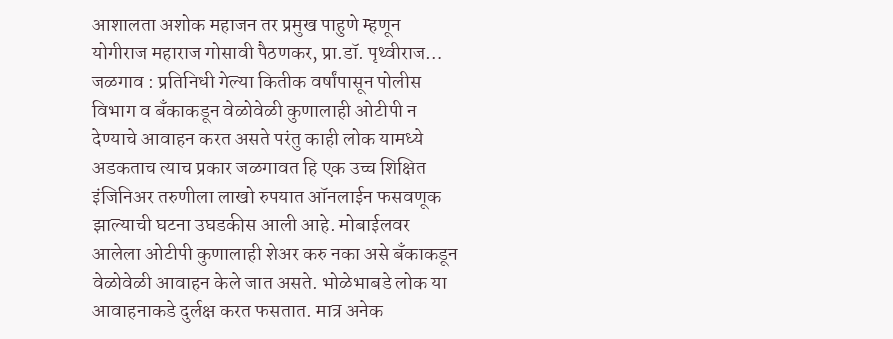आशालता अशोक महाजन तर प्रमुख पाहुणे म्हणून योगीराज महाराज गोसावी पैठणकर, प्रा.डॉ. पृथ्वीराज…
जळगाव : प्रतिनिधी गेल्या कितीक वर्षांपासून पोलीस विभाग व बॅंकाकडून वेळोवेळी कुणालाही ओटीपी न देण्याचे आवाहन करत असते परंतु काही लोक यामध्ये अडकताच त्याच प्रकार जळगावत हि एक उच्च शिक्षित इंजिनिअर तरुणीला लाखो रुपयात ऑनलाईन फसवणूक झाल्याची घटना उघडकीस आली आहे. मोबाईलवर आलेला ओटीपी कुणालाही शेअर करु नका असे बॅंकाकडून वेळोवेळी आवाहन केले जात असते. भोळेभाबडे लोक या आवाहनाकडे दुर्लक्ष करत फसतात. मात्र अनेक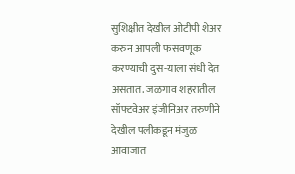सुशिक्षीत देखील ओटीपी शेअर करुन आपली फसवणूक करण्याची दुस-याला संधी देत असतात. जळगाव शहरातील सॉफ्टवेअर इंजीनिअर तरुणीने देखील पलीकडून मंजुळ आवाजात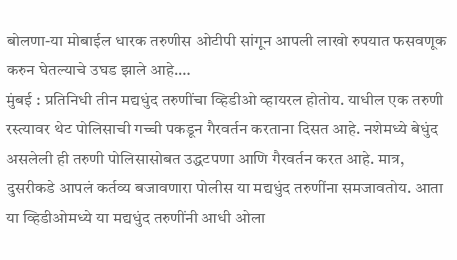बोलणा-या मोबाईल धारक तरुणीस ओटीपी सांगून आपली लाखो रुपयात फसवणूक करुन घेतल्याचे उघड झाले आहे.…
मुंबई : प्रतिनिधी तीन मद्यधुंद तरुणींचा व्हिडीओ व्हायरल होतोय. याधील एक तरुणी रस्त्यावर थेट पोलिसाची गच्ची पकडून गैरवर्तन करताना दिसत आहे. नशेमध्ये बेधुंद असलेली ही तरुणी पोलिसासोबत उद्धटपणा आणि गैरवर्तन करत आहे. मात्र, दुसरीकडे आपलं कर्तव्य बजावणारा पोलीस या मद्यधुंद तरुणींना समजावतोय. आता या व्हिडीओमध्ये या मद्यधुंद तरुणींनी आधी ओला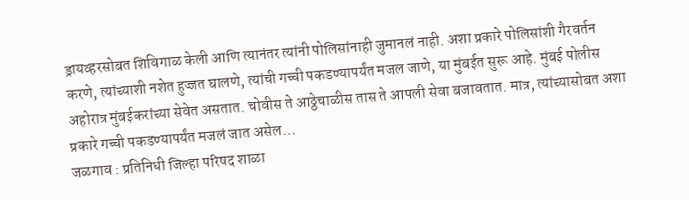ड्रायव्हरसोबत शिविगाळ केली आणि त्यानंतर त्यांनी पोलिसांनाही जुमानलं नाही. अशा प्रकारे पोलिसांशी गैरवर्तन करणे, त्यांच्याशी नशेत हुज्जत घालणे, त्यांची गच्ची पकडण्यापर्यंत मजल जाणे, या मुंबईत सुरू आहे. मुंबई पोलीस अहोरात्र मुंबईकरांच्या सेवेत असतात. चोवीस ते आठ्ठेचाळीस तास ते आपली सेवा बजावतात. मात्र, त्यांच्यासोबत अशा प्रकारे गच्ची पकडण्यापर्यंत मजलं जात असेल…
जळगाव : प्रतिनिधी जिल्हा परिषद शाळा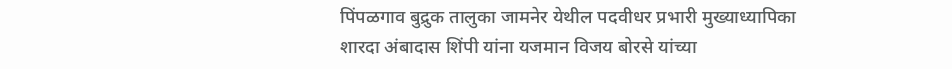पिंपळगाव बुद्रुक तालुका जामनेर येथील पदवीधर प्रभारी मुख्याध्यापिका शारदा अंबादास शिंपी यांना यजमान विजय बोरसे यांच्या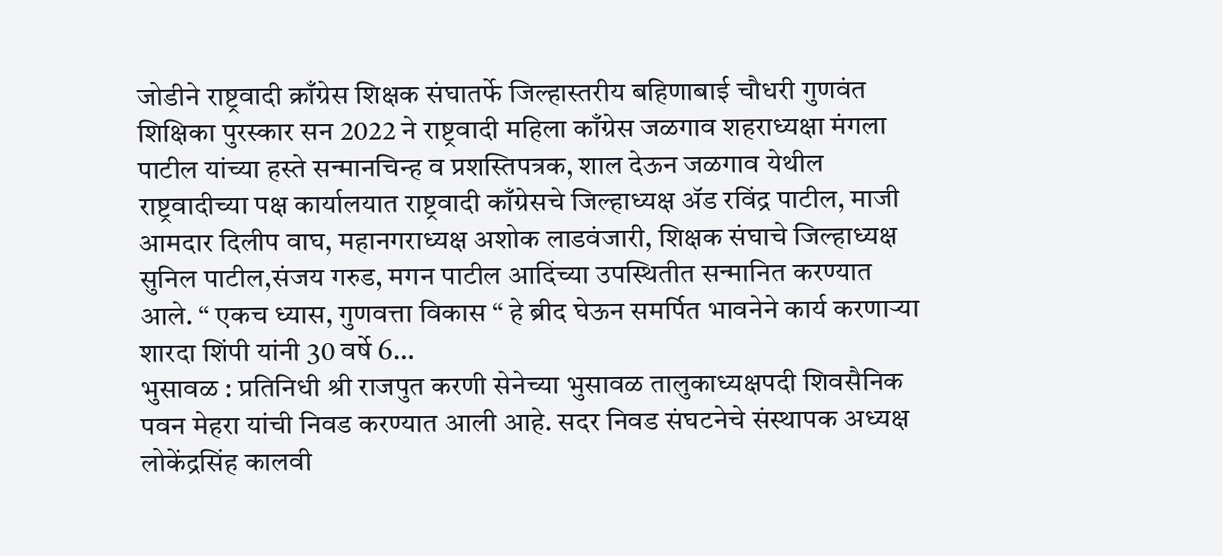जोडीने राष्ट्रवादी क्राँग्रेस शिक्षक संघातर्फे जिल्हास्तरीय बहिणाबाई चौधरी गुणवंत शिक्षिका पुरस्कार सन 2022 ने राष्ट्रवादी महिला काँग्रेस जळगाव शहराध्यक्षा मंगला पाटील यांच्या हस्ते सन्मानचिन्ह व प्रशस्तिपत्रक, शाल देऊन जळगाव येथील राष्ट्रवादीच्या पक्ष कार्यालयात राष्ट्रवादी काँग्रेसचे जिल्हाध्यक्ष ॲड रविंद्र पाटील, माजी आमदार दिलीप वाघ, महानगराध्यक्ष अशोक लाडवंजारी, शिक्षक संघाचे जिल्हाध्यक्ष सुनिल पाटील,संजय गरुड, मगन पाटील आदिंच्या उपस्थितीत सन्मानित करण्यात आले. “ एकच ध्यास, गुणवत्ता विकास “ हे ब्रीद घेऊन समर्पित भावनेने कार्य करणाऱ्या शारदा शिंपी यांनी 30 वर्षे 6…
भुसावळ : प्रतिनिधी श्री राजपुत करणी सेनेच्या भुसावळ तालुकाध्यक्षपदी शिवसैनिक पवन मेहरा यांची निवड करण्यात आली आहे. सदर निवड संघटनेचे संस्थापक अध्यक्ष लोकेंद्रसिंह कालवी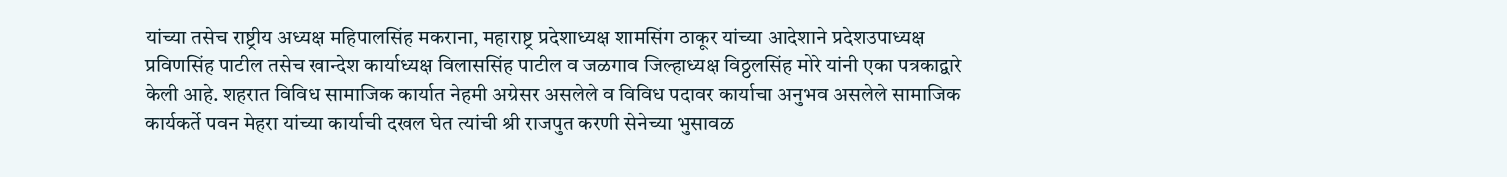यांच्या तसेच राष्ट्रीय अध्यक्ष महिपालसिंह मकराना, महाराष्ट्र प्रदेशाध्यक्ष शामसिंग ठाकूर यांच्या आदेशाने प्रदेशउपाध्यक्ष प्रविणसिंह पाटील तसेच खान्देश कार्याध्यक्ष विलाससिंह पाटील व जळगाव जिल्हाध्यक्ष विठ्ठलसिंह मोरे यांनी एका पत्रकाद्वारे केली आहे. शहरात विविध सामाजिक कार्यात नेहमी अग्रेसर असलेले व विविध पदावर कार्याचा अनुभव असलेले सामाजिक कार्यकर्ते पवन मेहरा यांच्या कार्याची दखल घेत त्यांची श्री राजपुत करणी सेनेच्या भुसावळ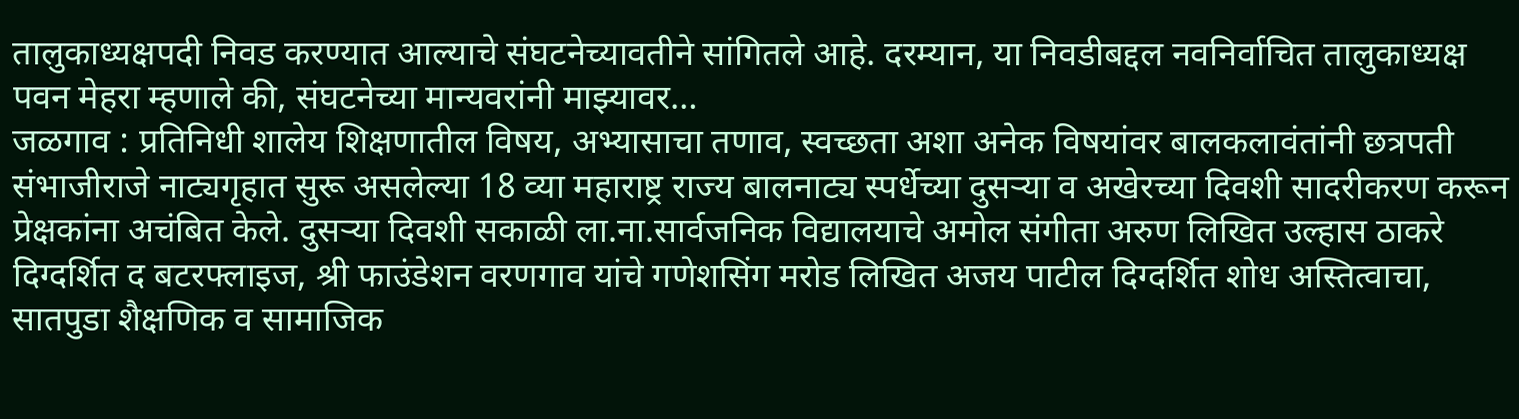तालुकाध्यक्षपदी निवड करण्यात आल्याचे संघटनेच्यावतीने सांगितले आहे. दरम्यान, या निवडीबद्दल नवनिर्वाचित तालुकाध्यक्ष पवन मेहरा म्हणाले की, संघटनेच्या मान्यवरांनी माझ्यावर…
जळगाव : प्रतिनिधी शालेय शिक्षणातील विषय, अभ्यासाचा तणाव, स्वच्छता अशा अनेक विषयांवर बालकलावंतांनी छत्रपती संभाजीराजे नाट्यगृहात सुरू असलेल्या 18 व्या महाराष्ट्र राज्य बालनाट्य स्पर्धेच्या दुसऱ्या व अखेरच्या दिवशी सादरीकरण करून प्रेक्षकांना अचंबित केले. दुसऱ्या दिवशी सकाळी ला.ना.सार्वजनिक विद्यालयाचे अमोल संगीता अरुण लिखित उल्हास ठाकरे दिग्दर्शित द बटरफ्लाइज, श्री फाउंडेशन वरणगाव यांचे गणेशसिंग मरोड लिखित अजय पाटील दिग्दर्शित शोध अस्तित्वाचा, सातपुडा शैक्षणिक व सामाजिक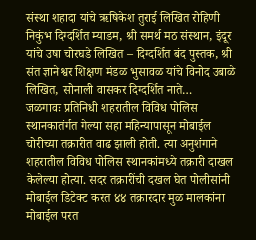संस्था शहादा यांचे ऋषिकेश तुराई लिखित रोहिणी निकुंभ दिग्दर्शित म्याडम, श्री समर्थ मठ संस्थान, इंदूर यांचे उषा चोरघडे लिखित – दिग्दर्शित बंद पुस्तक, श्री संत ज्ञानेश्वर शिक्षण मंडळ भुसावळ यांचे विनोद उबाळे लिखित, सोनाली वासकर दिग्दर्शित नाते…
जळगावः प्रतिनिधी शहरातील विविध पोलिस स्थानकातंर्गत गेल्या सहा महिन्यापासून मोबाईल चोरीच्या तक्रारीत वाढ झाली होती. त्या अनुशंगाने शहरातील विविध पोलिस स्थानकांमध्ये तक्रारी दाखल केलेल्या होत्या. सदर तक्रारींची दखल घेत पोलीसांनी मोबाईल डिटेक्ट करत ४४ तक्रारदार मुळ मालकांना मोबाईल परत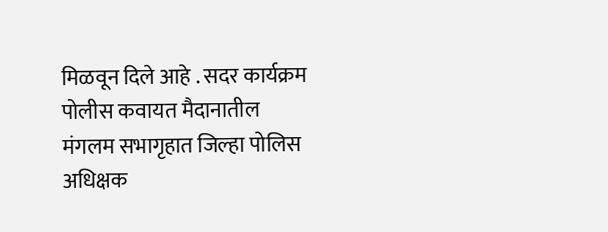मिळवून दिले आहे . सदर कार्यक्रम पोलीस कवायत मैदानातील मंगलम सभागृहात जिल्हा पोलिस अधिक्षक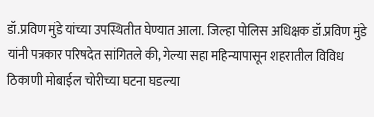डॉ.प्रविण मुंडे यांच्या उपस्थितीत घेण्यात आला. जिल्हा पोलिस अधिक्षक डॉ.प्रविण मुंडे यांनी पत्रकार परिषदेत सांगितले की, गेल्या सहा महिन्यापासून शहरातील विविध ठिकाणी मोबाईल चोरीच्या घटना घडल्या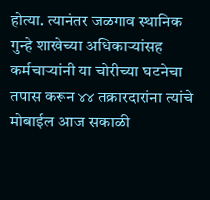होत्या. त्यानंतर जळगाव स्थानिक गुन्हे शाखेच्या अधिकाऱ्यांसह कर्मचाऱ्यांनी या चोरीच्या घटनेचा तपास करून ४४ तक्रारदारांना त्यांचे मोबाईल आज सकाळी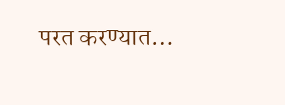परत करण्यात…